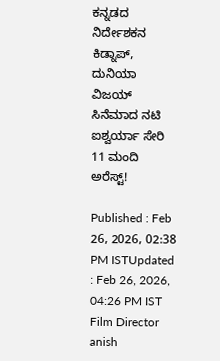ಕನ್ನಡದ ನಿರ್ದೇಶಕನ ಕಿಡ್ನಾಪ್, ದುನಿಯಾ ವಿಜಯ್ ಸಿನೆಮಾದ ನಟಿ ಐಶ್ವರ್ಯಾ ಸೇರಿ 11 ಮಂದಿ ಅರೆಸ್ಟ್!

Published : Feb 26, 2026, 02:38 PM ISTUpdated : Feb 26, 2026, 04:26 PM IST
Film Director anish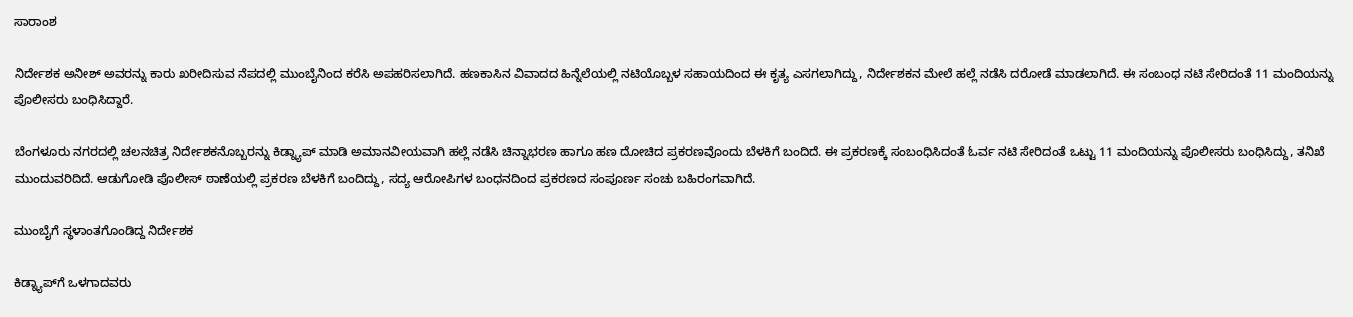ಸಾರಾಂಶ

ನಿರ್ದೇಶಕ ಅನೀಶ್ ಅವರನ್ನು ಕಾರು ಖರೀದಿಸುವ ನೆಪದಲ್ಲಿ ಮುಂಬೈನಿಂದ ಕರೆಸಿ ಅಪಹರಿಸಲಾಗಿದೆ. ಹಣಕಾಸಿನ ವಿವಾದದ ಹಿನ್ನೆಲೆಯಲ್ಲಿ ನಟಿಯೊಬ್ಬಳ ಸಹಾಯದಿಂದ ಈ ಕೃತ್ಯ ಎಸಗಲಾಗಿದ್ದು, ನಿರ್ದೇಶಕನ ಮೇಲೆ ಹಲ್ಲೆ ನಡೆಸಿ ದರೋಡೆ ಮಾಡಲಾಗಿದೆ. ಈ ಸಂಬಂಧ ನಟಿ ಸೇರಿದಂತೆ 11 ಮಂದಿಯನ್ನು ಪೊಲೀಸರು ಬಂಧಿಸಿದ್ದಾರೆ.

ಬೆಂಗಳೂರು ನಗರದಲ್ಲಿ ಚಲನಚಿತ್ರ ನಿರ್ದೇಶಕನೊಬ್ಬರನ್ನು ಕಿಡ್ನ್ಯಾಪ್ ಮಾಡಿ ಅಮಾನವೀಯವಾಗಿ ಹಲ್ಲೆ ನಡೆಸಿ ಚಿನ್ನಾಭರಣ ಹಾಗೂ ಹಣ ದೋಚಿದ ಪ್ರಕರಣವೊಂದು ಬೆಳಕಿಗೆ ಬಂದಿದೆ. ಈ ಪ್ರಕರಣಕ್ಕೆ ಸಂಬಂಧಿಸಿದಂತೆ ಓರ್ವ ನಟಿ ಸೇರಿದಂತೆ ಒಟ್ಟು 11 ಮಂದಿಯನ್ನು ಪೊಲೀಸರು ಬಂಧಿಸಿದ್ದು, ತನಿಖೆ ಮುಂದುವರಿದಿದೆ. ಆಡುಗೋಡಿ ಪೊಲೀಸ್ ಠಾಣೆಯಲ್ಲಿ ಪ್ರಕರಣ ಬೆಳಕಿಗೆ ಬಂದಿದ್ದು, ಸದ್ಯ ಆರೋಪಿಗಳ ಬಂಧನದಿಂದ ಪ್ರಕರಣದ ಸಂಪೂರ್ಣ ಸಂಚು ಬಹಿರಂಗವಾಗಿದೆ.

ಮುಂಬೈಗೆ ಸ್ಥಳಾಂತಗೊಂಡಿದ್ದ ನಿರ್ದೇಶಕ

ಕಿಡ್ನ್ಯಾಪ್‌ಗೆ ಒಳಗಾದವರು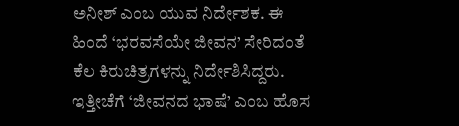ಅನೀಶ್ ಎಂಬ ಯುವ ನಿರ್ದೇಶಕ. ಈ ಹಿಂದೆ ‘ಭರವಸೆಯೇ ಜೀವನ’ ಸೇರಿದಂತೆ ಕೆಲ ಕಿರುಚಿತ್ರಗಳನ್ನು ನಿರ್ದೇಶಿಸಿದ್ದರು. ಇತ್ತೀಚೆಗೆ ‘ಜೀವನದ ಭಾಷೆ’ ಎಂಬ ಹೊಸ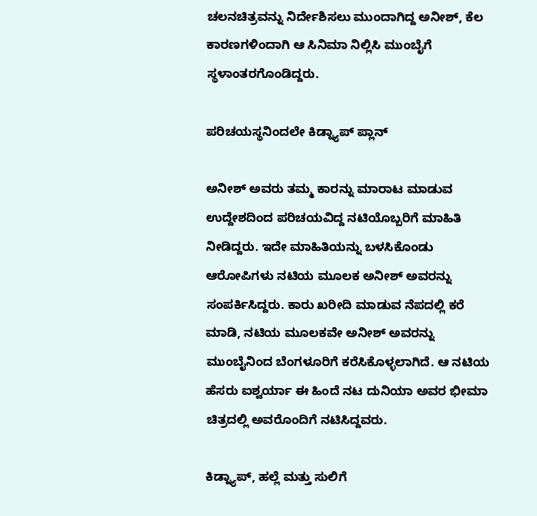ಚಲನಚಿತ್ರವನ್ನು ನಿರ್ದೇಶಿಸಲು ಮುಂದಾಗಿದ್ದ ಅನೀಶ್, ಕೆಲ ಕಾರಣಗಳಿಂದಾಗಿ ಆ ಸಿನಿಮಾ ನಿಲ್ಲಿಸಿ ಮುಂಬೈಗೆ ಸ್ಥಳಾಂತರಗೊಂಡಿದ್ದರು.

ಪರಿಚಯಸ್ಥನಿಂದಲೇ ಕಿಡ್ನ್ಯಾಪ್ ಪ್ಲಾನ್

ಅನೀಶ್ ಅವರು ತಮ್ಮ ಕಾರನ್ನು ಮಾರಾಟ ಮಾಡುವ ಉದ್ದೇಶದಿಂದ ಪರಿಚಯವಿದ್ದ ನಟಿಯೊಬ್ಬರಿಗೆ ಮಾಹಿತಿ ನೀಡಿದ್ದರು. ಇದೇ ಮಾಹಿತಿಯನ್ನು ಬಳಸಿಕೊಂಡು ಆರೋಪಿಗಳು ನಟಿಯ ಮೂಲಕ ಅನೀಶ್ ಅವರನ್ನು ಸಂಪರ್ಕಿಸಿದ್ದರು. ಕಾರು ಖರೀದಿ ಮಾಡುವ ನೆಪದಲ್ಲಿ ಕರೆ ಮಾಡಿ, ನಟಿಯ ಮೂಲಕವೇ ಅನೀಶ್ ಅವರನ್ನು ಮುಂಬೈನಿಂದ ಬೆಂಗಳೂರಿಗೆ ಕರೆಸಿಕೊಳ್ಳಲಾಗಿದೆ. ಆ ನಟಿಯ ಹೆಸರು ಐಶ್ವರ್ಯಾ ಈ ಹಿಂದೆ ನಟ ದುನಿಯಾ ಅವರ ಭೀಮಾ ಚಿತ್ರದಲ್ಲಿ ಅವರೊಂದಿಗೆ ನಟಿಸಿದ್ದವರು.

ಕಿಡ್ನ್ಯಾಪ್, ಹಲ್ಲೆ ಮತ್ತು ಸುಲಿಗೆ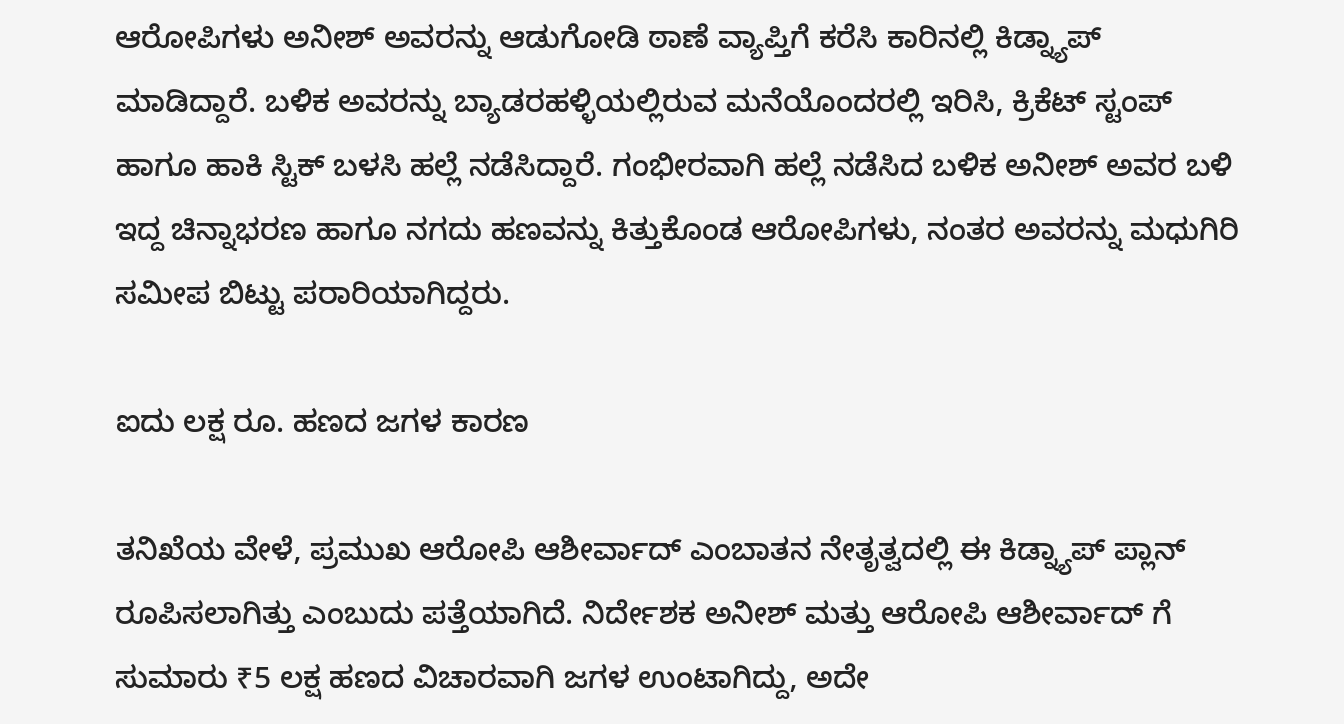ಆರೋಪಿಗಳು ಅನೀಶ್ ಅವರನ್ನು ಆಡುಗೋಡಿ ಠಾಣೆ ವ್ಯಾಪ್ತಿಗೆ ಕರೆಸಿ ಕಾರಿನಲ್ಲಿ ಕಿಡ್ನ್ಯಾಪ್ ಮಾಡಿದ್ದಾರೆ. ಬಳಿಕ ಅವರನ್ನು ಬ್ಯಾಡರಹಳ್ಳಿಯಲ್ಲಿರುವ ಮನೆಯೊಂದರಲ್ಲಿ ಇರಿಸಿ, ಕ್ರಿಕೆಟ್ ಸ್ಟಂಪ್ ಹಾಗೂ ಹಾಕಿ ಸ್ಟಿಕ್ ಬಳಸಿ ಹಲ್ಲೆ ನಡೆಸಿದ್ದಾರೆ. ಗಂಭೀರವಾಗಿ ಹಲ್ಲೆ ನಡೆಸಿದ ಬಳಿಕ ಅನೀಶ್ ಅವರ ಬಳಿ ಇದ್ದ ಚಿನ್ನಾಭರಣ ಹಾಗೂ ನಗದು ಹಣವನ್ನು ಕಿತ್ತುಕೊಂಡ ಆರೋಪಿಗಳು, ನಂತರ ಅವರನ್ನು ಮಧುಗಿರಿ ಸಮೀಪ ಬಿಟ್ಟು ಪರಾರಿಯಾಗಿದ್ದರು.

ಐದು ಲಕ್ಷ ರೂ. ಹಣದ ಜಗಳ ಕಾರಣ

ತನಿಖೆಯ ವೇಳೆ, ಪ್ರಮುಖ ಆರೋಪಿ ಆಶೀರ್ವಾದ್ ಎಂಬಾತನ ನೇತೃತ್ವದಲ್ಲಿ ಈ ಕಿಡ್ನ್ಯಾಪ್ ಪ್ಲಾನ್ ರೂಪಿಸಲಾಗಿತ್ತು ಎಂಬುದು ಪತ್ತೆಯಾಗಿದೆ. ನಿರ್ದೇಶಕ ಅನೀಶ್ ಮತ್ತು ಆರೋಪಿ ಆಶೀರ್ವಾದ್ ಗೆ ಸುಮಾರು ₹5 ಲಕ್ಷ ಹಣದ ವಿಚಾರವಾಗಿ ಜಗಳ ಉಂಟಾಗಿದ್ದು, ಅದೇ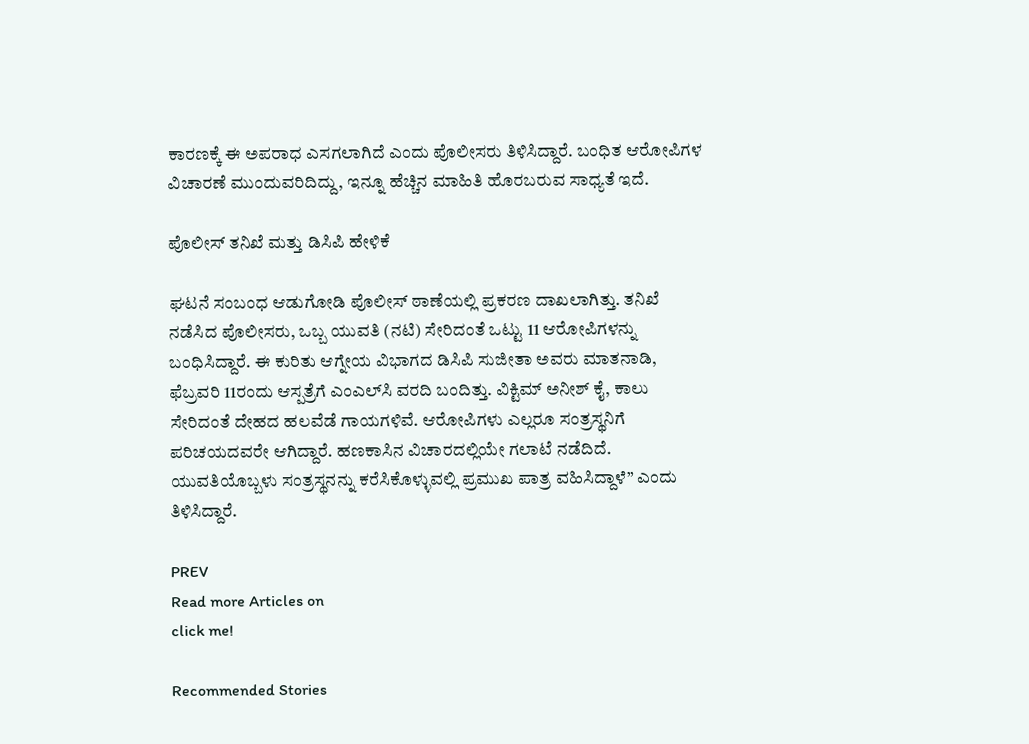ಕಾರಣಕ್ಕೆ ಈ ಅಪರಾಧ ಎಸಗಲಾಗಿದೆ ಎಂದು ಪೊಲೀಸರು ತಿಳಿಸಿದ್ದಾರೆ. ಬಂಧಿತ ಆರೋಪಿಗಳ ವಿಚಾರಣೆ ಮುಂದುವರಿದಿದ್ದು, ಇನ್ನೂ ಹೆಚ್ಚಿನ ಮಾಹಿತಿ ಹೊರಬರುವ ಸಾಧ್ಯತೆ ಇದೆ.

ಪೊಲೀಸ್ ತನಿಖೆ ಮತ್ತು ಡಿಸಿಪಿ ಹೇಳಿಕೆ

ಘಟನೆ ಸಂಬಂಧ ಆಡುಗೋಡಿ ಪೊಲೀಸ್ ಠಾಣೆಯಲ್ಲಿ ಪ್ರಕರಣ ದಾಖಲಾಗಿತ್ತು. ತನಿಖೆ ನಡೆಸಿದ ಪೊಲೀಸರು, ಒಬ್ಬ ಯುವತಿ (ನಟಿ) ಸೇರಿದಂತೆ ಒಟ್ಟು 11 ಆರೋಪಿಗಳನ್ನು ಬಂಧಿಸಿದ್ದಾರೆ. ಈ ಕುರಿತು ಆಗ್ನೇಯ ವಿಭಾಗದ ಡಿಸಿಪಿ ಸುಜೀತಾ ಅವರು ಮಾತನಾಡಿ, ಫೆಬ್ರವರಿ 11ರಂದು ಆಸ್ಪತ್ರೆಗೆ ಎಂಎಲ್‌ಸಿ ವರದಿ ಬಂದಿತ್ತು. ವಿಕ್ಟಿಮ್‌ ಅನೀಶ್ ಕೈ, ಕಾಲು ಸೇರಿದಂತೆ ದೇಹದ ಹಲವೆಡೆ ಗಾಯಗಳಿವೆ. ಆರೋಪಿಗಳು ಎಲ್ಲರೂ ಸಂತ್ರಸ್ಥನಿಗೆ ಪರಿಚಯದವರೇ ಆಗಿದ್ದಾರೆ. ಹಣಕಾಸಿನ ವಿಚಾರದಲ್ಲಿಯೇ ಗಲಾಟೆ ನಡೆದಿದೆ. ಯುವತಿಯೊಬ್ಬಳು ಸಂತ್ರಸ್ಥನನ್ನು ಕರೆಸಿಕೊಳ್ಳುವಲ್ಲಿ ಪ್ರಮುಖ ಪಾತ್ರ ವಹಿಸಿದ್ದಾಳೆ” ಎಂದು ತಿಳಿಸಿದ್ದಾರೆ.

PREV
Read more Articles on
click me!

Recommended Stories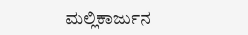ಮಲ್ಲಿಕಾರ್ಜುನ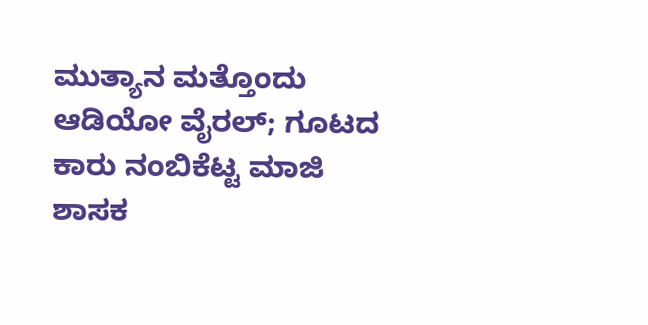ಮುತ್ಯಾನ ಮತ್ತೊಂದು ಆಡಿಯೋ ವೈರಲ್; ಗೂಟದ ಕಾರು ನಂಬಿಕೆಟ್ಟ ಮಾಜಿ ಶಾಸಕ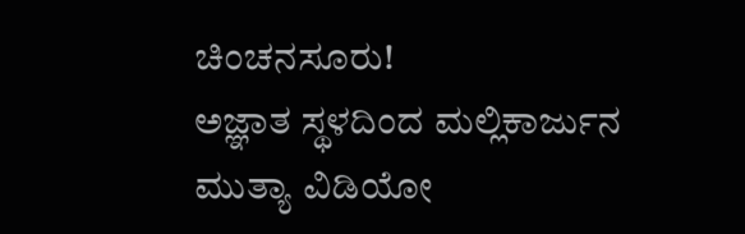ಚಿಂಚನಸೂರು!
ಅಜ್ಞಾತ ಸ್ಥಳದಿಂದ ಮಲ್ಲಿಕಾರ್ಜುನ ಮುತ್ಯಾ ವಿಡಿಯೋ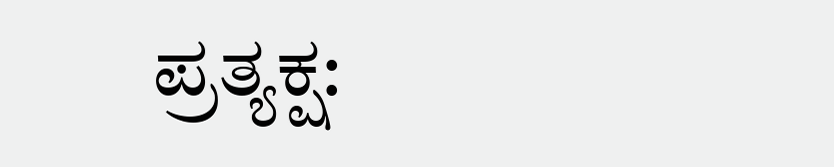ಪ್ರತ್ಯಕ್ಷ: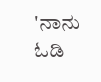'ನಾನು ಓಡಿ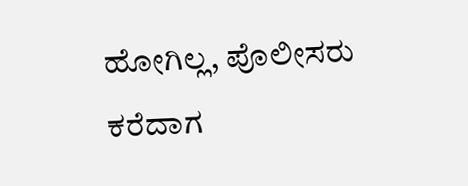ಹೋಗಿಲ್ಲ, ಪೊಲೀಸರು ಕರೆದಾಗ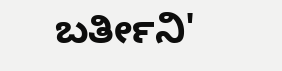ಬರ್ತೀನಿ'